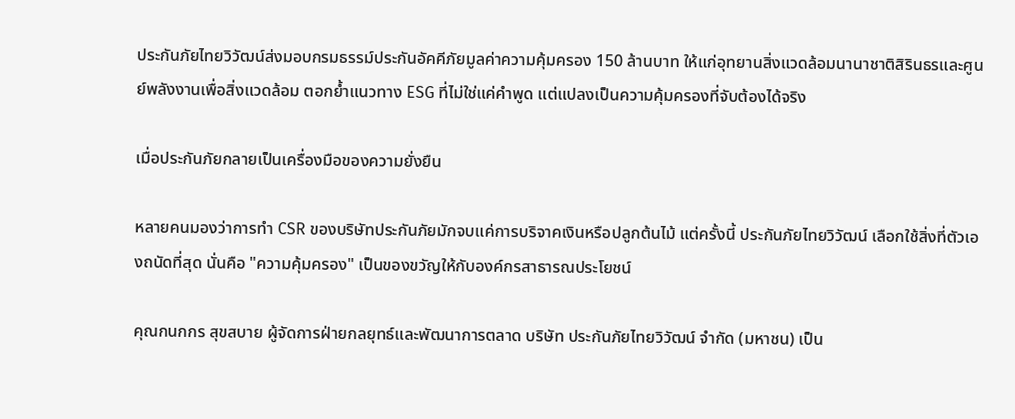ประกันภัยไทยวิวัฒน์ส่งมอบกรมธรรม์ประกันอัคคีภัยมูลค่าความคุ้มครอง 150 ล้านบาท ให้แก่อุทยานสิ่งแวดล้อมนานาชาติสิรินธรและศูนย์พลังงานเพื่อสิ่งแวดล้อม ตอกย้ำแนวทาง ESG ที่ไม่ใช่แค่คำพูด แต่แปลงเป็นความคุ้มครองที่จับต้องได้จริง

เมื่อประกันภัยกลายเป็นเครื่องมือของความยั่งยืน

หลายคนมองว่าการทำ CSR ของบริษัทประกันภัยมักจบแค่การบริจาคเงินหรือปลูกต้นไม้ แต่ครั้งนี้ ประกันภัยไทยวิวัฒน์ เลือกใช้สิ่งที่ตัวเองถนัดที่สุด นั่นคือ "ความคุ้มครอง" เป็นของขวัญให้กับองค์กรสาธารณประโยชน์

คุณกนกกร สุขสบาย ผู้จัดการฝ่ายกลยุทธ์และพัฒนาการตลาด บริษัท ประกันภัยไทยวิวัฒน์ จำกัด (มหาชน) เป็น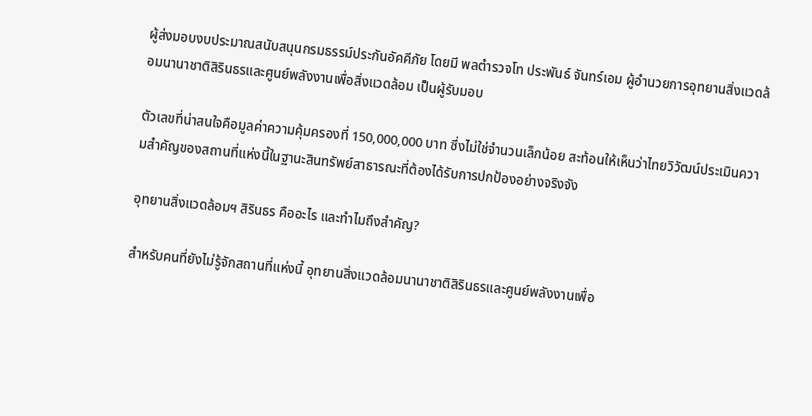ผู้ส่งมอบงบประมาณสนับสนุนกรมธรรม์ประกันอัคคีภัย โดยมี พลตำรวจโท ประพันธ์ จันทร์เอม ผู้อำนวยการอุทยานสิ่งแวดล้อมนานาชาติสิรินธรและศูนย์พลังงานเพื่อสิ่งแวดล้อม เป็นผู้รับมอบ

ตัวเลขที่น่าสนใจคือมูลค่าความคุ้มครองที่ 150,000,000 บาท ซึ่งไม่ใช่จำนวนเล็กน้อย สะท้อนให้เห็นว่าไทยวิวัฒน์ประเมินความสำคัญของสถานที่แห่งนี้ในฐานะสินทรัพย์สาธารณะที่ต้องได้รับการปกป้องอย่างจริงจัง

อุทยานสิ่งแวดล้อมฯ สิรินธร คืออะไร และทำไมถึงสำคัญ?

สำหรับคนที่ยังไม่รู้จักสถานที่แห่งนี้ อุทยานสิ่งแวดล้อมนานาชาติสิรินธรและศูนย์พลังงานเพื่อ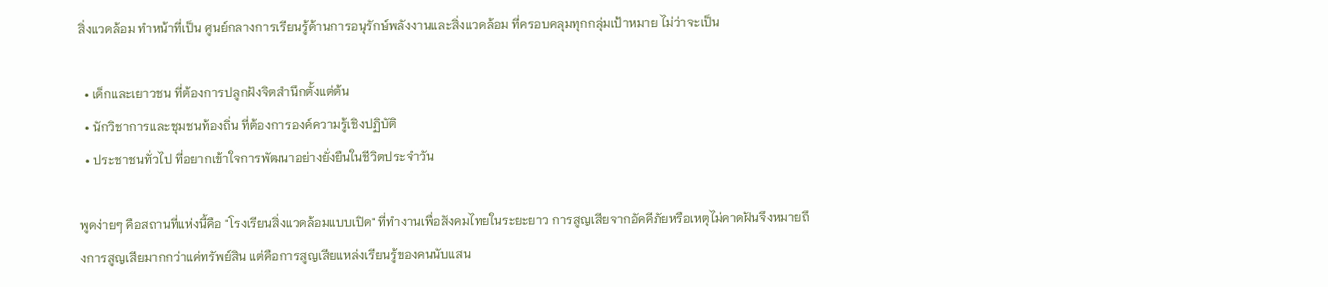สิ่งแวดล้อม ทำหน้าที่เป็น ศูนย์กลางการเรียนรู้ด้านการอนุรักษ์พลังงานและสิ่งแวดล้อม ที่ครอบคลุมทุกกลุ่มเป้าหมาย ไม่ว่าจะเป็น

  • เด็กและเยาวชน ที่ต้องการปลูกฝังจิตสำนึกตั้งแต่ต้น
  • นักวิชาการและชุมชนท้องถิ่น ที่ต้องการองค์ความรู้เชิงปฏิบัติ
  • ประชาชนทั่วไป ที่อยากเข้าใจการพัฒนาอย่างยั่งยืนในชีวิตประจำวัน

พูดง่ายๆ คือสถานที่แห่งนี้คือ "โรงเรียนสิ่งแวดล้อมแบบเปิด" ที่ทำงานเพื่อสังคมไทยในระยะยาว การสูญเสียจากอัคคีภัยหรือเหตุไม่คาดฝันจึงหมายถึงการสูญเสียมากกว่าแค่ทรัพย์สิน แต่คือการสูญเสียแหล่งเรียนรู้ของคนนับแสน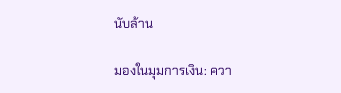นับล้าน

มองในมุมการเงิน: ควา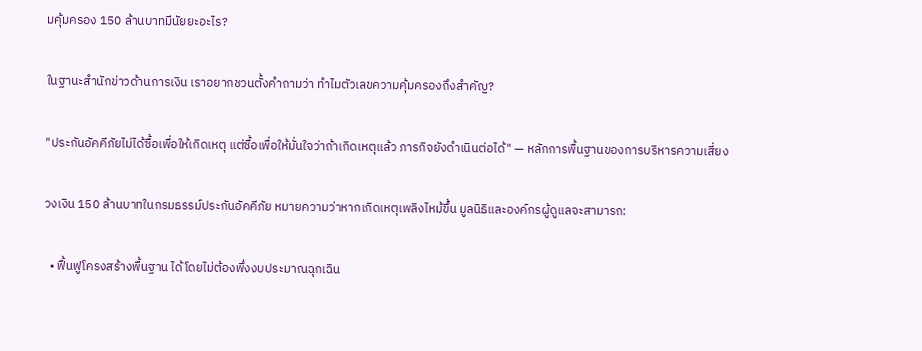มคุ้มครอง 150 ล้านบาทมีนัยยะอะไร?

ในฐานะสำนักข่าวด้านการเงิน เราอยากชวนตั้งคำถามว่า ทำไมตัวเลขความคุ้มครองถึงสำคัญ?

"ประกันอัคคีภัยไม่ได้ซื้อเพื่อให้เกิดเหตุ แต่ซื้อเพื่อให้มั่นใจว่าถ้าเกิดเหตุแล้ว ภารกิจยังดำเนินต่อได้" — หลักการพื้นฐานของการบริหารความเสี่ยง

วงเงิน 150 ล้านบาทในกรมธรรม์ประกันอัคคีภัย หมายความว่าหากเกิดเหตุเพลิงไหม้ขึ้น มูลนิธิและองค์กรผู้ดูแลจะสามารถ:

  • ฟื้นฟูโครงสร้างพื้นฐาน ได้โดยไม่ต้องพึ่งงบประมาณฉุกเฉิน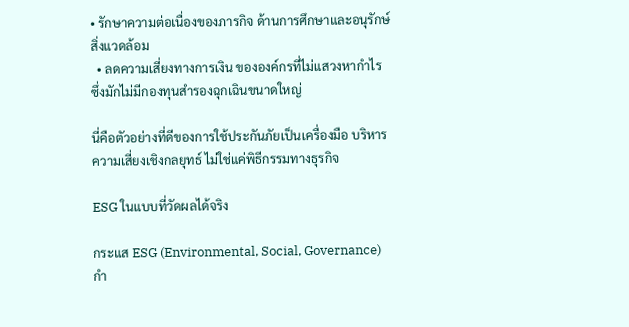• รักษาความต่อเนื่องของภารกิจ ด้านการศึกษาและอนุรักษ์สิ่งแวดล้อม
  • ลดความเสี่ยงทางการเงิน ขององค์กรที่ไม่แสวงหากำไร ซึ่งมักไม่มีกองทุนสำรองฉุกเฉินขนาดใหญ่

นี่คือตัวอย่างที่ดีของการใช้ประกันภัยเป็นเครื่องมือ บริหารความเสี่ยงเชิงกลยุทธ์ ไม่ใช่แค่พิธีกรรมทางธุรกิจ

ESG ในแบบที่วัดผลได้จริง

กระแส ESG (Environmental, Social, Governance) กำ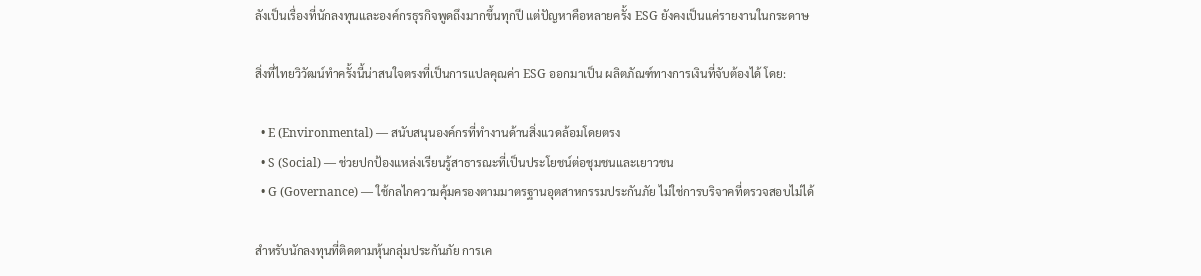ลังเป็นเรื่องที่นักลงทุนและองค์กรธุรกิจพูดถึงมากขึ้นทุกปี แต่ปัญหาคือหลายครั้ง ESG ยังคงเป็นแค่รายงานในกระดาษ

สิ่งที่ไทยวิวัฒน์ทำครั้งนี้น่าสนใจตรงที่เป็นการแปลคุณค่า ESG ออกมาเป็น ผลิตภัณฑ์ทางการเงินที่จับต้องได้ โดย:

  • E (Environmental) — สนับสนุนองค์กรที่ทำงานด้านสิ่งแวดล้อมโดยตรง
  • S (Social) — ช่วยปกป้องแหล่งเรียนรู้สาธารณะที่เป็นประโยชน์ต่อชุมชนและเยาวชน
  • G (Governance) — ใช้กลไกความคุ้มครองตามมาตรฐานอุตสาหกรรมประกันภัย ไม่ใช่การบริจาคที่ตรวจสอบไม่ได้

สำหรับนักลงทุนที่ติดตามหุ้นกลุ่มประกันภัย การเค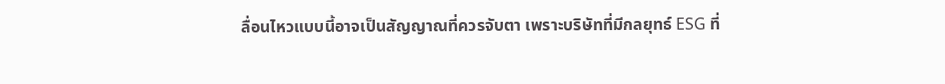ลื่อนไหวแบบนี้อาจเป็นสัญญาณที่ควรจับตา เพราะบริษัทที่มีกลยุทธ์ ESG ที่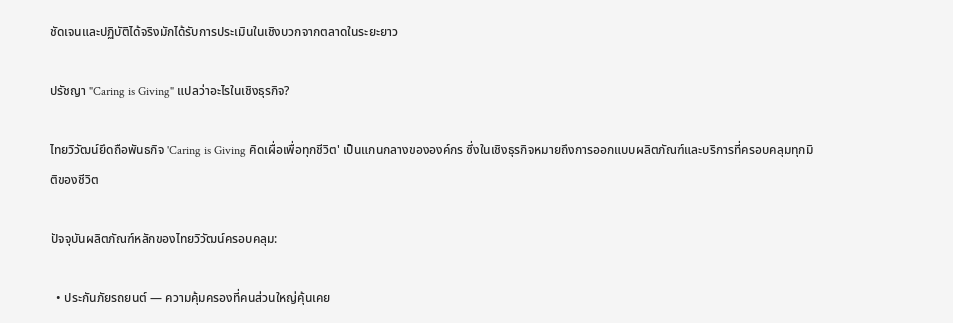ชัดเจนและปฏิบัติได้จริงมักได้รับการประเมินในเชิงบวกจากตลาดในระยะยาว

ปรัชญา "Caring is Giving" แปลว่าอะไรในเชิงธุรกิจ?

ไทยวิวัฒน์ยึดถือพันธกิจ 'Caring is Giving คิดเผื่อเพื่อทุกชีวิต' เป็นแกนกลางขององค์กร ซึ่งในเชิงธุรกิจหมายถึงการออกแบบผลิตภัณฑ์และบริการที่ครอบคลุมทุกมิติของชีวิต

ปัจจุบันผลิตภัณฑ์หลักของไทยวิวัฒน์ครอบคลุม:

  • ประกันภัยรถยนต์ — ความคุ้มครองที่คนส่วนใหญ่คุ้นเคย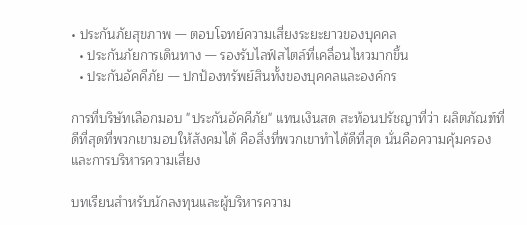• ประกันภัยสุขภาพ — ตอบโจทย์ความเสี่ยงระยะยาวของบุคคล
  • ประกันภัยการเดินทาง — รองรับไลฟ์สไตล์ที่เคลื่อนไหวมากขึ้น
  • ประกันอัคคีภัย — ปกป้องทรัพย์สินทั้งของบุคคลและองค์กร

การที่บริษัทเลือกมอบ "ประกันอัคคีภัย" แทนเงินสด สะท้อนปรัชญาที่ว่า ผลิตภัณฑ์ที่ดีที่สุดที่พวกเขามอบให้สังคมได้ คือสิ่งที่พวกเขาทำได้ดีที่สุด นั่นคือความคุ้มครองและการบริหารความเสี่ยง

บทเรียนสำหรับนักลงทุนและผู้บริหารความ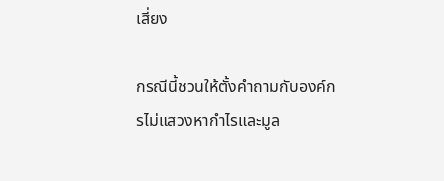เสี่ยง

กรณีนี้ชวนให้ตั้งคำถามกับองค์กรไม่แสวงหากำไรและมูล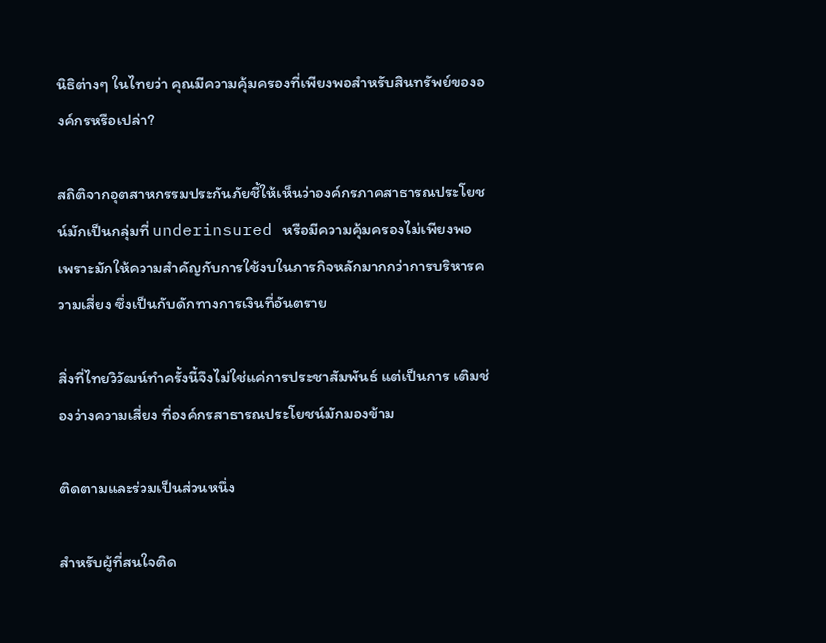นิธิต่างๆ ในไทยว่า คุณมีความคุ้มครองที่เพียงพอสำหรับสินทรัพย์ขององค์กรหรือเปล่า?

สถิติจากอุตสาหกรรมประกันภัยชี้ให้เห็นว่าองค์กรภาคสาธารณประโยชน์มักเป็นกลุ่มที่ underinsured หรือมีความคุ้มครองไม่เพียงพอ เพราะมักให้ความสำคัญกับการใช้งบในภารกิจหลักมากกว่าการบริหารความเสี่ยง ซึ่งเป็นกับดักทางการเงินที่อันตราย

สิ่งที่ไทยวิวัฒน์ทำครั้งนี้จึงไม่ใช่แค่การประชาสัมพันธ์ แต่เป็นการ เติมช่องว่างความเสี่ยง ที่องค์กรสาธารณประโยชน์มักมองข้าม

ติดตามและร่วมเป็นส่วนหนึ่ง

สำหรับผู้ที่สนใจติด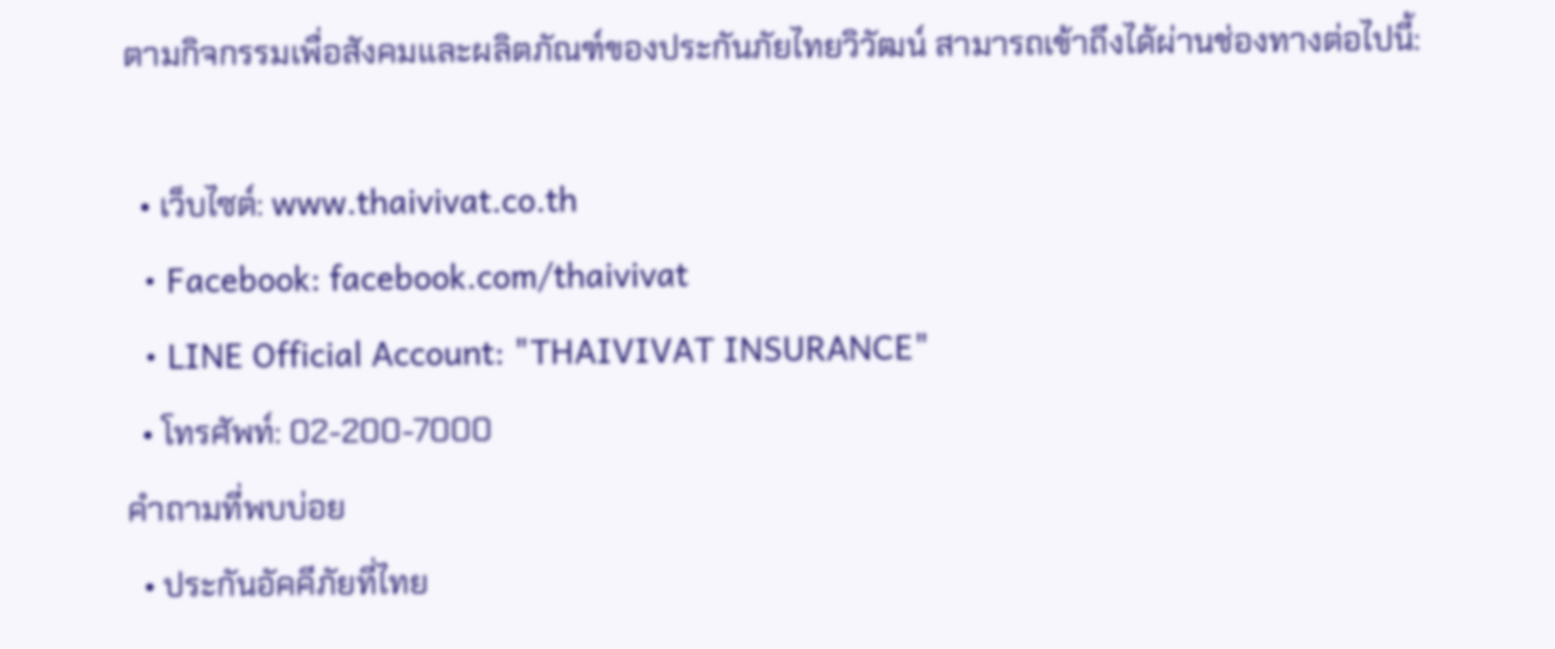ตามกิจกรรมเพื่อสังคมและผลิตภัณฑ์ของประกันภัยไทยวิวัฒน์ สามารถเข้าถึงได้ผ่านช่องทางต่อไปนี้:

  • เว็บไซต์: www.thaivivat.co.th
  • Facebook: facebook.com/thaivivat
  • LINE Official Account: "THAIVIVAT INSURANCE"
  • โทรศัพท์: 02-200-7000
คำถามที่พบบ่อย
  • ประกันอัคคีภัยที่ไทย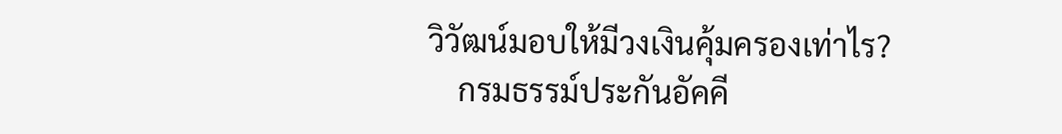วิวัฒน์มอบให้มีวงเงินคุ้มครองเท่าไร?
    กรมธรรม์ประกันอัคคี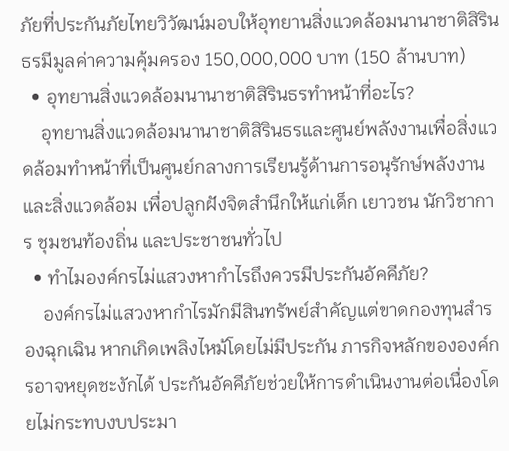ภัยที่ประกันภัยไทยวิวัฒน์มอบให้อุทยานสิ่งแวดล้อมนานาชาติสิรินธรมีมูลค่าความคุ้มครอง 150,000,000 บาท (150 ล้านบาท)
  • อุทยานสิ่งแวดล้อมนานาชาติสิรินธรทำหน้าที่อะไร?
    อุทยานสิ่งแวดล้อมนานาชาติสิรินธรและศูนย์พลังงานเพื่อสิ่งแวดล้อมทำหน้าที่เป็นศูนย์กลางการเรียนรู้ด้านการอนุรักษ์พลังงานและสิ่งแวดล้อม เพื่อปลูกฝังจิตสำนึกให้แก่เด็ก เยาวชน นักวิชาการ ชุมชนท้องถิ่น และประชาชนทั่วไป
  • ทำไมองค์กรไม่แสวงหากำไรถึงควรมีประกันอัคคีภัย?
    องค์กรไม่แสวงหากำไรมักมีสินทรัพย์สำคัญแต่ขาดกองทุนสำรองฉุกเฉิน หากเกิดเพลิงไหม้โดยไม่มีประกัน ภารกิจหลักขององค์กรอาจหยุดชะงักได้ ประกันอัคคีภัยช่วยให้การดำเนินงานต่อเนื่องโดยไม่กระทบงบประมา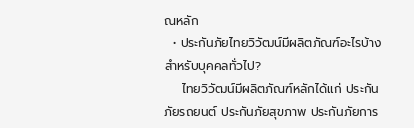ณหลัก
  • ประกันภัยไทยวิวัฒน์มีผลิตภัณฑ์อะไรบ้างสำหรับบุคคลทั่วไป?
    ไทยวิวัฒน์มีผลิตภัณฑ์หลักได้แก่ ประกันภัยรถยนต์ ประกันภัยสุขภาพ ประกันภัยการ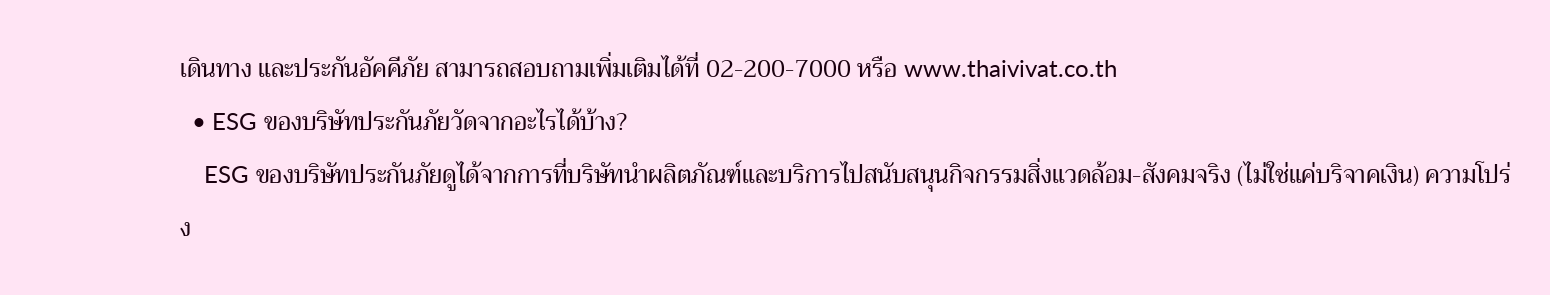เดินทาง และประกันอัคคีภัย สามารถสอบถามเพิ่มเติมได้ที่ 02-200-7000 หรือ www.thaivivat.co.th
  • ESG ของบริษัทประกันภัยวัดจากอะไรได้บ้าง?
    ESG ของบริษัทประกันภัยดูได้จากการที่บริษัทนำผลิตภัณฑ์และบริการไปสนับสนุนกิจกรรมสิ่งแวดล้อม-สังคมจริง (ไม่ใช่แค่บริจาคเงิน) ความโปร่ง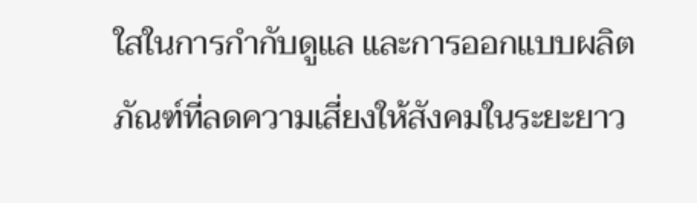ใสในการกำกับดูแล และการออกแบบผลิตภัณฑ์ที่ลดความเสี่ยงให้สังคมในระยะยาว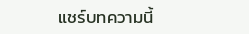แชร์บทความนี้